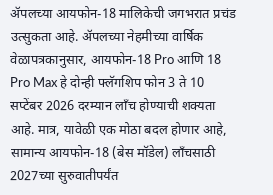ॲपलच्या आयफोन-18 मालिकेची जगभरात प्रचंड उत्सुकता आहे. ॲपलच्या नेहमीच्या वार्षिक वेळापत्रकानुसार, आयफोन-18 Pro आणि 18 Pro Max हे दोन्ही फ्लॅगशिप फोन 3 ते 10 सप्टेंबर 2026 दरम्यान लाँच होण्याची शक्यता आहे. मात्र, यावेळी एक मोठा बदल होणार आहे, सामान्य आयफोन-18 (बेस मॉडेल) लाँचसाठी 2027च्या सुरुवातीपर्यंत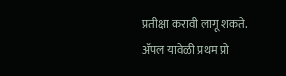प्रतीक्षा करावी लागू शकते. ॲपल यावेळी प्रथम प्रो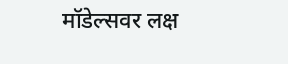मॉडेल्सवर लक्ष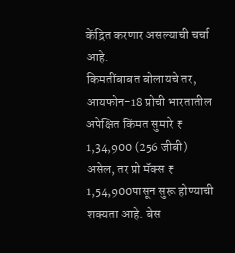केंद्रित करणार असल्याची चर्चा आहे.
किमतींबाबत बोलायचे तर, आयफोन-18 प्रोची भारतातील अपेक्षित किंमत सुमारे ₹ 1,34,900 (256 जीबी) असेल, तर प्रो मॅक्स ₹ 1,54,900पासून सुरू होण्याची शक्यता आहे. बेस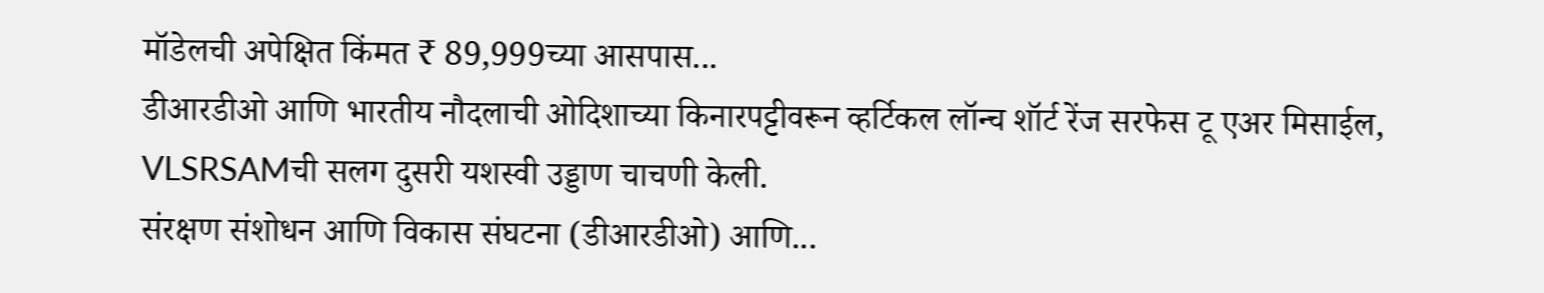मॉडेलची अपेक्षित किंमत ₹ 89,999च्या आसपास...
डीआरडीओ आणि भारतीय नौदलाची ओदिशाच्या किनारपट्टीवरून व्हर्टिकल लॉन्च शॉर्ट रेंज सरफेस टू एअर मिसाईल, VLSRSAMची सलग दुसरी यशस्वी उड्डाण चाचणी केली.
संरक्षण संशोधन आणि विकास संघटना (डीआरडीओ) आणि...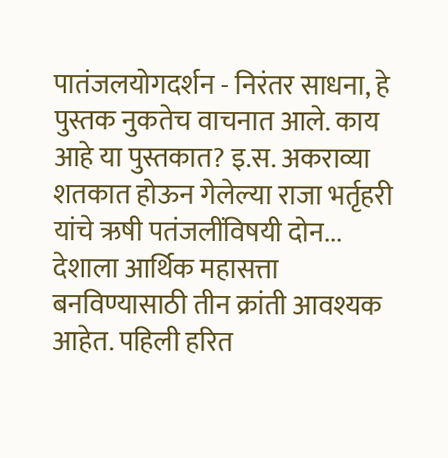पातंजलयोगदर्शन - निरंतर साधना, हे पुस्तक नुकतेच वाचनात आले. काय आहे या पुस्तकात? इ.स. अकराव्या शतकात होऊन गेलेल्या राजा भर्तृहरी यांचे ऋषी पतंजलींविषयी दोन...
देशाला आर्थिक महासत्ता बनविण्यासाठी तीन क्रांती आवश्यक आहेत. पहिली हरित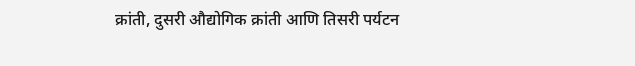क्रांती, दुसरी औद्योगिक क्रांती आणि तिसरी पर्यटन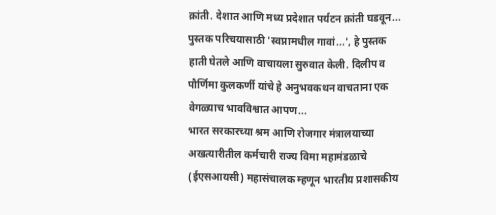क्रांती. देशात आणि मध्य प्रदेशात पर्यटन क्रांती घडवून...
पुस्तक परिचयासाठी 'स्वप्नामधील गावां...', हे पुस्तक हाती घेतले आणि वाचायला सुरुवात केली. दिलीप व पौर्णिमा कुलकर्णी यांचे हे अनुभवकथन वाचताना एक वेगळ्याच भावविश्वात आपण...
भारत सरकारच्या श्रम आणि रोजगार मंत्रालयाच्या अखत्यारीतील कर्मचारी राज्य विमा महामंडळाचे (ईएसआयसी) महासंचालक म्हणून भारतीय प्रशासकीय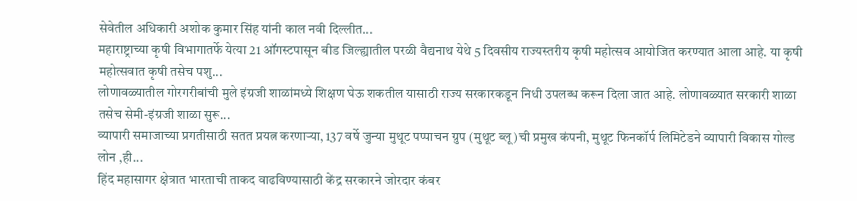सेवेतील अधिकारी अशोक कुमार सिंह यांनी काल नवी दिल्लीत...
महाराष्ट्राच्या कृषी विभागातर्फे येत्या 21 ऑगस्टपासून बीड जिल्ह्यातील परळी वैद्यनाथ येथे 5 दिवसीय राज्यस्तरीय कृषी महोत्सव आयोजित करण्यात आला आहे. या कृषी महोत्सवात कृषी तसेच पशु...
लोणावळ्यातील गोरगरीबांची मुले इंग्रजी शाळांमध्ये शिक्षण घेऊ शकतील यासाठी राज्य सरकारकडून निधी उपलब्ध करून दिला जात आहे. लोणावळ्यात सरकारी शाळा तसेच सेमी-इंग्रजी शाळा सुरू...
व्यापारी समाजाच्या प्रगतीसाठी सतत प्रयत्न करणाऱ्या, 137 वर्षे जुन्या मुथूट पप्पाचन ग्रुप (मुथूट ब्लू)ची प्रमुख कंपनी, मुथूट फिनकॉर्प लिमिटेडने व्यापारी विकास गोल्ड लोन ,ही...
हिंद महासागर क्षेत्रात भारताची ताकद वाढविण्यासाठी केंद्र सरकारने जोरदार कंबर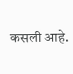कसली आहे.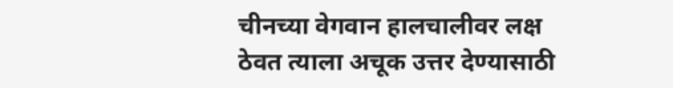चीनच्या वेगवान हालचालीवर लक्ष ठेवत त्याला अचूक उत्तर देण्यासाठी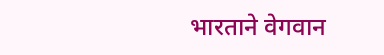भारताने वेगवान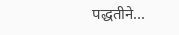पद्धतीने...